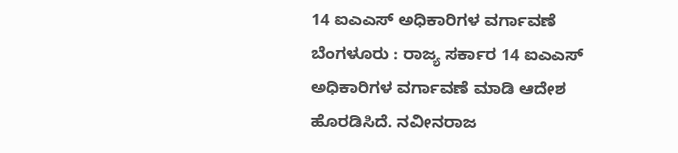14 ಐಎಎಸ್ ಅಧಿಕಾರಿಗಳ ವರ್ಗಾವಣೆ
ಬೆಂಗಳೂರು : ರಾಜ್ಯ ಸರ್ಕಾರ 14 ಐಎಎಸ್ ಅಧಿಕಾರಿಗಳ ವರ್ಗಾವಣೆ ಮಾಡಿ ಆದೇಶ ಹೊರಡಿಸಿದೆ. ನವೀನರಾಜ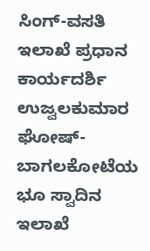ಸಿಂಗ್-ವಸತಿ ಇಲಾಖೆ ಪ್ರಧಾನ ಕಾರ್ಯದರ್ಶಿ ಉಜ್ವಲಕುಮಾರ ಘೋಷ್- ಬಾಗಲಕೋಟೆಯ ಭೂ ಸ್ವಾದಿನ ಇಲಾಖೆ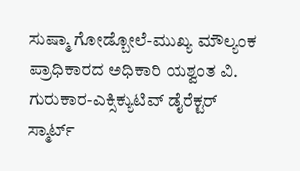ಸುಷ್ಮಾ ಗೋಡ್ಬೋಲೆ-ಮುಖ್ಯ ಮೌಲ್ಯಂಕ ಪ್ರಾಧಿಕಾರದ ಅಧಿಕಾರಿ ಯಶ್ವಂತ ವಿ. ಗುರುಕಾರ-ಎಕ್ಸಿಕ್ಯುಟಿವ್ ಡೈರೆಕ್ಟರ್ ಸ್ಮಾರ್ಟ್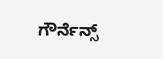ಗೌರ್ನೆನ್ಸ್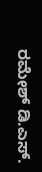ರಮೇಶ್ ಡಿ.ಎಸ್.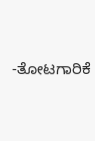-ತೋಟಗಾರಿಕೆ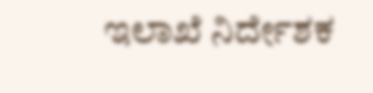ಇಲಾಖೆ ನಿರ್ದೇಶಕ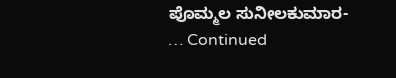ಪೊಮ್ಮಲ ಸುನೀಲಕುಮಾರ- … Continued